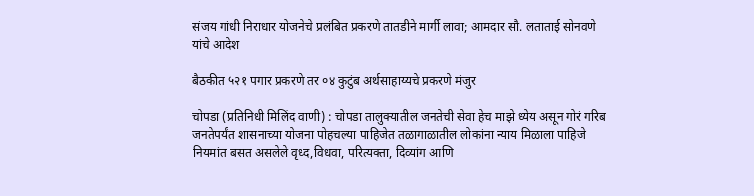संजय गांधी निराधार योजनेचे प्रलंबित प्रकरणे तातडीने मार्गी लावा; आमदार सौ. लताताई सोनवणे यांचे आदेश

बैठकीत ५२१ पगार प्रकरणे तर ०४ कुटुंब अर्थसाहाय्यचे प्रकरणे मंजुर

चोपडा (प्रतिनिधी मिलिंद वाणी) : चोपडा तालुक्यातील जनतेची सेवा हेच माझे ध्येय असून गोरं गरिब जनतेपर्यंत शासनाच्या योजना पोहचल्या पाहिजेत तळागाळातील लोकांना न्याय मिळाला पाहिजे नियमांत बसत असलेले वृध्द,विधवा, परित्यक्ता, दिव्यांग आणि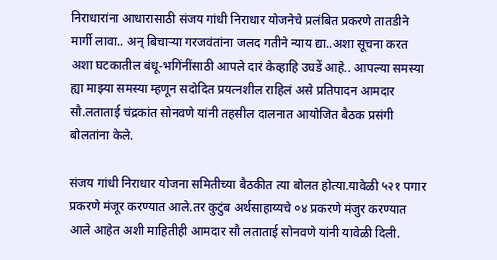निराधारांना आधारासाठी संजय गांधी निराधार योजनेचे प्रलंबित प्रकरणे तातडीने मार्गी लावा.. अन् बिचाऱ्या गरजवंतांना जलद गतीने न्याय द्या..अशा सूचना करत अशा घटकातील बंधू-भगिंनींसाठी आपले दारं केव्हाहि उघडें आहे.. आपल्या समस्या ह्या माझ्या समस्या म्हणून सदोदित प्रयत्नशील राहिलं असे प्रतिपादन आमदार सौ.लताताई चंद्रकांत सोनवणे यांनी तहसील दालनात आयोजित बैठक प्रसंगी बोलतांना केले.

संजय गांधी निराधार योजना समितीच्या बैठकीत त्या बोलत होत्या.यावेळी ५२१ पगार प्रकरणे मंजूर करण्यात आले.तर कुटुंब अर्थसाहाय्यचे ०४ प्रकरणे मंजुर करण्यात आले आहेत अशी माहितीही आमदार सौ लताताई सोनवणे यांनी यावेळी दिली.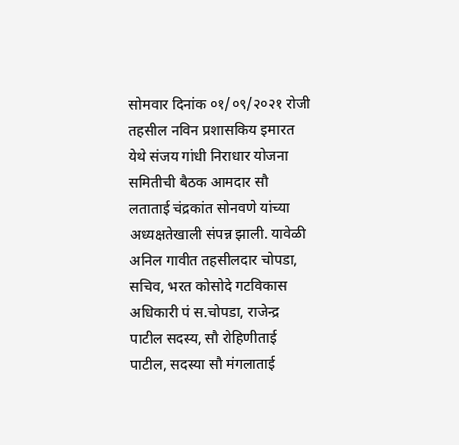सोमवार दिनांक ०१/०९/२०२१ रोजी तहसील नविन प्रशासकिय इमारत येथे संजय गांधी निराधार योजना समितीची बैठक आमदार सौ लताताई चंद्रकांत सोनवणे यांच्या अध्यक्षतेखाली संपन्न झाली. यावेळी अनिल गावीत तहसीलदार चोपडा, सचिव, भरत कोसोदे गटविकास अधिकारी पं स.चोपडा, राजेन्द्र पाटील सदस्य, सौ रोहिणीताई पाटील, सदस्या सौ मंगलाताई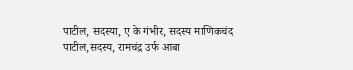पाटील, सदस्या, ए के गंभीर, सदस्य माणिकचंद पाटील,सदस्य, रामचंद्र उर्फ आबा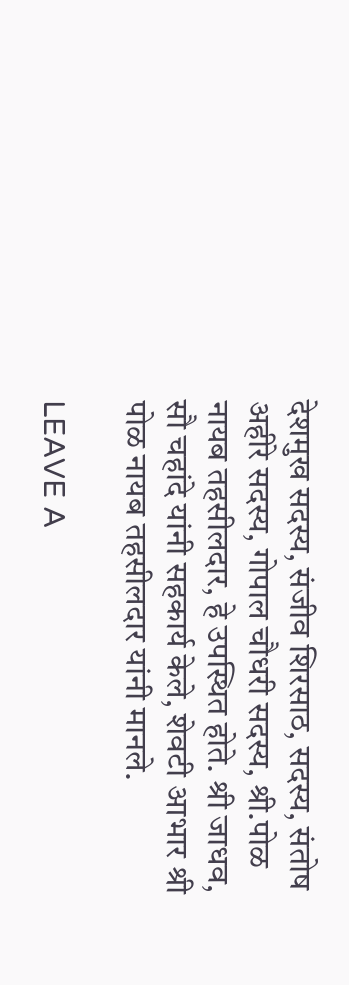देशमुख सदस्य, संजीव शिरसाठ, सदस्य, संतोष अहीरे सदस्य, गोपाल चौधरी सदस्य, श्री.पोळ नायब तहसीलदार, हे उपस्थित होते. श्री जाधव, सौ चहांदे यांनी सहकार्य केले, शेवटी आभार श्री पोळ नायब तहसीलदार यांनी मानले.

LEAVE A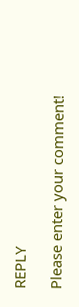REPLY

Please enter your comment!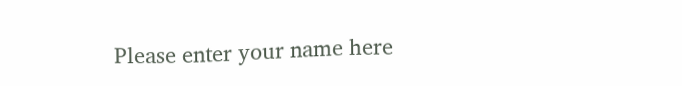Please enter your name here